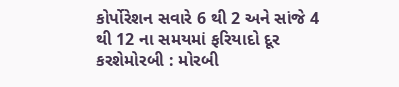કોર્પોરેશન સવારે 6 થી 2 અને સાંજે 4 થી 12 ના સમયમાં ફરિયાદો દૂર કરશેમોરબી : મોરબી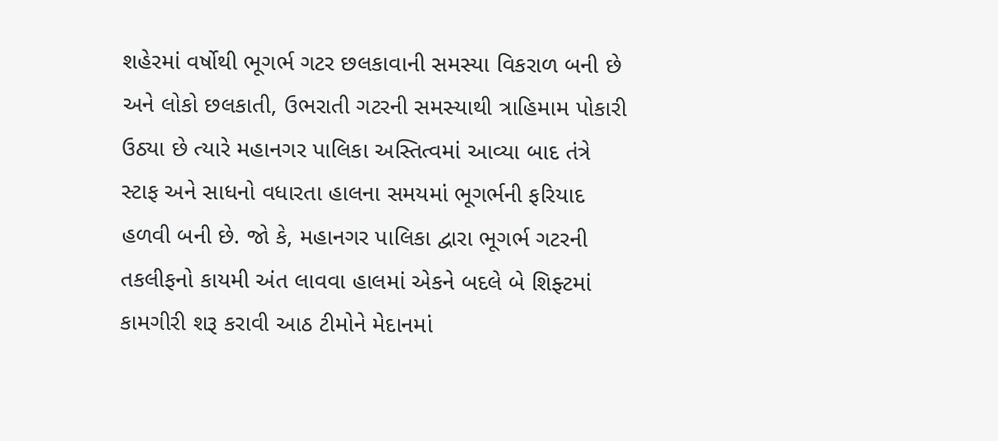શહેરમાં વર્ષોથી ભૂગર્ભ ગટર છલકાવાની સમસ્યા વિકરાળ બની છે અને લોકો છલકાતી, ઉભરાતી ગટરની સમસ્યાથી ત્રાહિમામ પોકારી ઉઠ્યા છે ત્યારે મહાનગર પાલિકા અસ્તિત્વમાં આવ્યા બાદ તંત્રે સ્ટાફ અને સાધનો વધારતા હાલના સમયમાં ભૂગર્ભની ફરિયાદ હળવી બની છે. જો કે, મહાનગર પાલિકા દ્વારા ભૂગર્ભ ગટરની તકલીફનો કાયમી અંત લાવવા હાલમાં એકને બદલે બે શિફ્ટમાં કામગીરી શરૂ કરાવી આઠ ટીમોને મેદાનમાં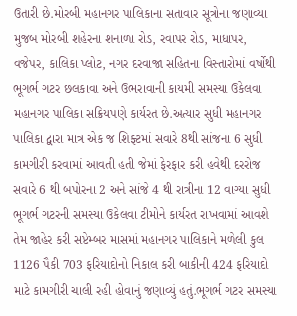ઉતારી છે.મોરબી મહાનગર પાલિકાના સતાવાર સૂત્રોના જણાવ્યા મુજબ મોરબી શહેરના શનાળા રોડ, રવાપર રોડ, માધાપર, વજેપર, કાલિકા પ્લોટ, નગર દરવાજા સહિતના વિસ્તારોમાં વર્ષોથી ભૂગર્ભ ગટર છલકાવા અને ઉભરાવાની કાયમી સમસ્યા ઉકેલવા મહાનગર પાલિકા સક્રિયપણે કાર્યરત છે.અત્યાર સુધી મહાનગર પાલિકા દ્વારા માત્ર એક જ શિફ્ટમાં સવારે 8થી સાંજના 6 સુધી કામગીરી કરવામાં આવતી હતી જેમાં ફેરફાર કરી હવેથી દરરોજ સવારે 6 થી બપોરના 2 અને સાંજે 4 થી રાત્રીના 12 વાગ્યા સુધી ભૂગર્ભ ગટરની સમસ્યા ઉકેલવા ટીમોને કાર્યરત રાખવામાં આવશે તેમ જાહેર કરી સપ્ટેમ્બર માસમાં મહાનગર પાલિકાને મળેલી કુલ 1126 પૈકી 703 ફરિયાદોનો નિકાલ કરી બાકીની 424 ફરિયાદો માટે કામગીરી ચાલી રહી હોવાનું જણાવ્યું હતું.ભૂગર્ભ ગટર સમસ્યા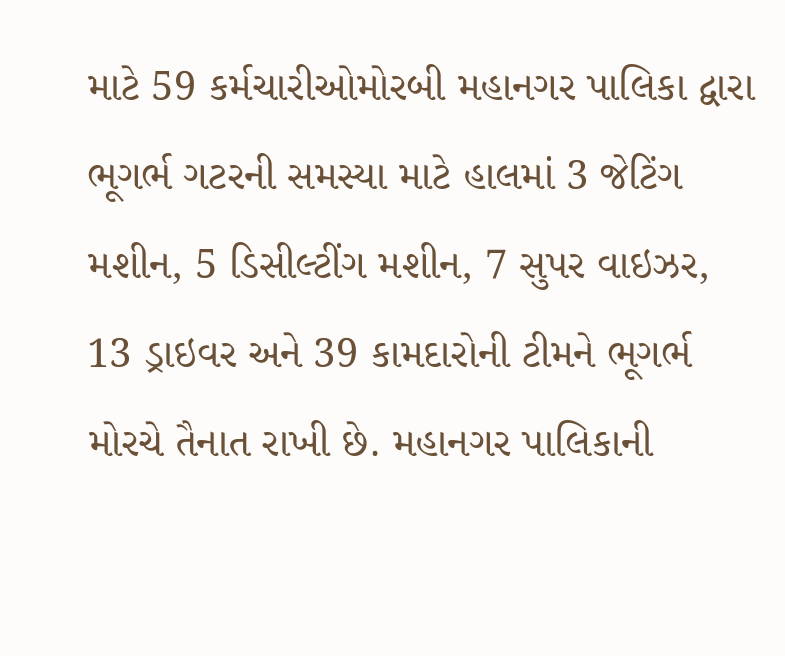માટે 59 કર્મચારીઓમોરબી મહાનગર પાલિકા દ્વારા ભૂગર્ભ ગટરની સમસ્યા માટે હાલમાં 3 જેટિંગ મશીન, 5 ડિસીલ્ટીંગ મશીન, 7 સુપર વાઇઝર, 13 ડ્રાઇવર અને 39 કામદારોની ટીમને ભૂગર્ભ મોરચે તૈનાત રાખી છે. મહાનગર પાલિકાની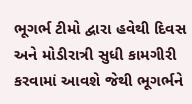ભૂગર્ભ ટીમો દ્વારા હવેથી દિવસ અને મોડીરાત્રી સુધી કામગીરી કરવામાં આવશે જેથી ભૂગર્ભને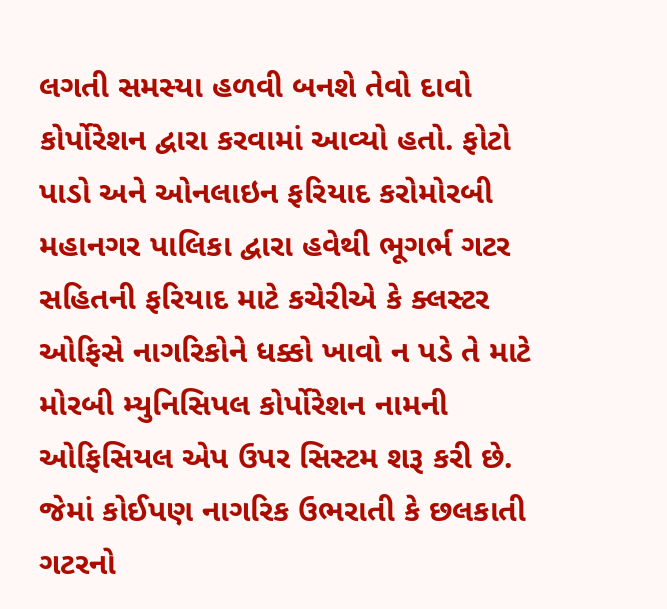લગતી સમસ્યા હળવી બનશે તેવો દાવો કોર્પોરેશન દ્વારા કરવામાં આવ્યો હતો. ફોટો પાડો અને ઓનલાઇન ફરિયાદ કરોમોરબી મહાનગર પાલિકા દ્વારા હવેથી ભૂગર્ભ ગટર સહિતની ફરિયાદ માટે કચેરીએ કે ક્લસ્ટર ઓફિસે નાગરિકોને ધક્કો ખાવો ન પડે તે માટે મોરબી મ્યુનિસિપલ કોર્પોરેશન નામની ઓફિસિયલ એપ ઉપર સિસ્ટમ શરૂ કરી છે. જેમાં કોઈપણ નાગરિક ઉભરાતી કે છલકાતી ગટરનો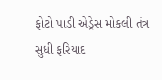ફોટો પાડી એડ્રેસ મોકલી તંત્ર સુધી ફરિયાદ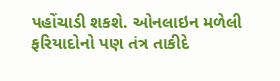પહોંચાડી શકશે. ઓનલાઇન મળેલી ફરિયાદોનો પણ તંત્ર તાકીદે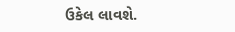ઉકેલ લાવશે.